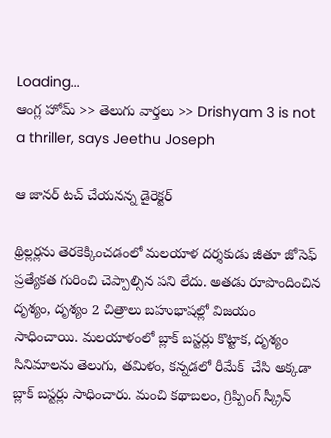Loading...
ఆంగ్ల హోమ్ >> తెలుగు వార్తలు >> Drishyam 3 is not a thriller, says Jeethu Joseph

ఆ జాన‌ర్ ట‌చ్ చేయ‌న‌న్న డైరెక్ట‌ర్

థ్రిల్ల‌ర్ల‌ను తెర‌కెక్కించ‌డంలో మ‌ల‌యాళ ద‌ర్శ‌కుడు జీతూ జోసెఫ్ ప్ర‌త్యేక‌త గురించి చెప్పాల్సిన ప‌ని లేదు. అత‌డు రూపొందించిన దృశ్యం, దృశ్యం 2 చిత్రాలు బ‌హుభాష‌ల్లో విజ‌యం సాధించాయి. మ‌ల‌యాళంలో బ్లాక్ బ‌స్ట‌ర్లు కొట్టాక‌, దృశ్యం సినిమాల‌ను తెలుగు, త‌మిళం, క‌న్న‌డ‌లో రీమేక్  చేసి అక్క‌డా బ్లాక్ బ‌స్ట‌ర్లు సాధించారు. మంచి క‌థాబ‌లం, గ్రిప్పింగ్ స్క్రీన్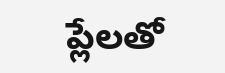ప్లేల‌తో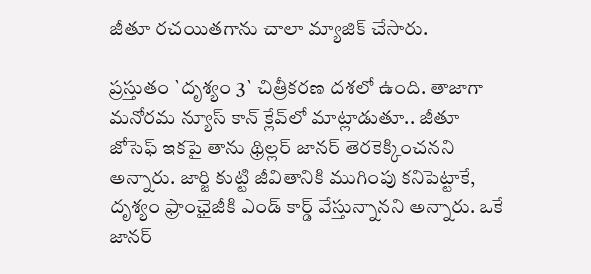జీతూ ర‌చ‌యిత‌గాను చాలా మ్యాజిక్ చేసారు.

ప్ర‌స్తుతం `దృశ్యం 3` చిత్రీక‌ర‌ణ ద‌శ‌లో ఉంది. తాజాగా మ‌నోర‌మ న్యూస్ కాన్ క్లేవ్‌లో మాట్లాడుతూ.. జీతూ జోసెఫ్ ఇక‌పై తాను థ్రిల్ల‌ర్ జాన‌ర్ తెరకెక్కించ‌న‌ని అన్నారు. జార్జి కుట్టి జీవితానికి ముగింపు క‌నిపెట్టాకే, దృశ్యం ఫ్రాంఛైజీకి ఎండ్ కార్డ్ వేస్తున్నాన‌ని అన్నారు. ఒకే జాన‌ర్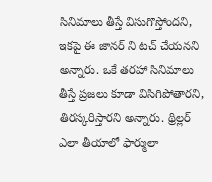సినిమాలు తీస్తే విసుగొస్తోంద‌ని, ఇక‌పై ఈ జాన‌ర్ ని ట‌చ్ చేయ‌న‌ని అన్నారు. ఒకే త‌ర‌హా సినిమాలు తీస్తే ప్ర‌జ‌లు కూడా విసిగిపోతార‌ని, తిర‌స్క‌రిస్తార‌ని అన్నారు. థ్రిల్ల‌ర్ ఎలా తీయాలో ఫార్ములా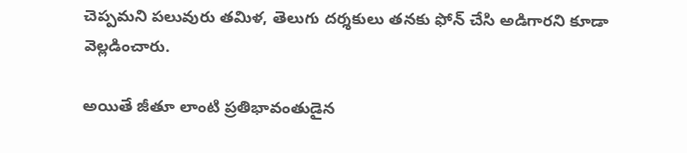చెప్ప‌మ‌ని ప‌లువురు త‌మిళ‌, తెలుగు ద‌ర్శ‌కులు త‌న‌కు ఫోన్ చేసి అడిగార‌ని కూడా వెల్ల‌డించారు.

అయితే జీతూ లాంటి ప్ర‌తిభావంతుడైన‌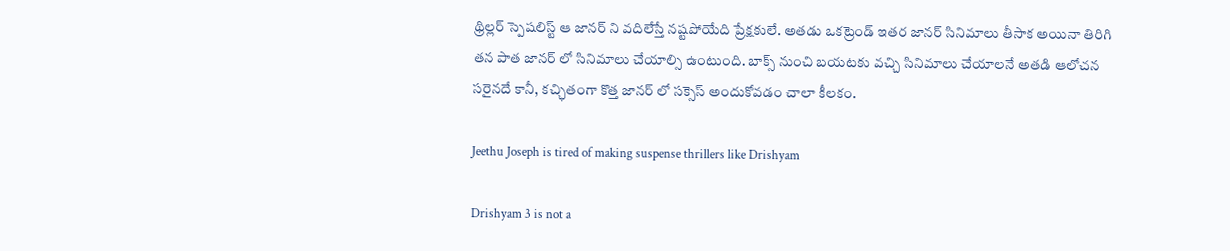థ్రిల్ల‌ర్ స్పెష‌లిస్ట్ ఆ జాన‌ర్ ని వ‌దిలేస్తే న‌ష్ట‌పోయేది ప్రేక్ష‌కులే. అత‌డు ఒక‌ట్రెండ్ ఇత‌ర జాన‌ర్ సినిమాలు తీసాక అయినా తిరిగి త‌న పాత జాన‌ర్ లో సినిమాలు చేయాల్సి ఉంటుంది. బాక్స్ నుంచి బ‌య‌ట‌కు వ‌చ్చి సినిమాలు చేయాల‌నే అత‌డి ఆలోచ‌న స‌రైన‌దే కానీ, క‌చ్ఛితంగా కొత్త జాన‌ర్ లో స‌క్సెస్ అందుకోవ‌డం చాలా కీల‌కం.

Jeethu Joseph is tired of making suspense thrillers like Drishyam

Drishyam 3 is not a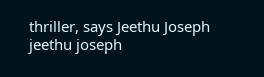thriller, says Jeethu Joseph
jeethu joseph